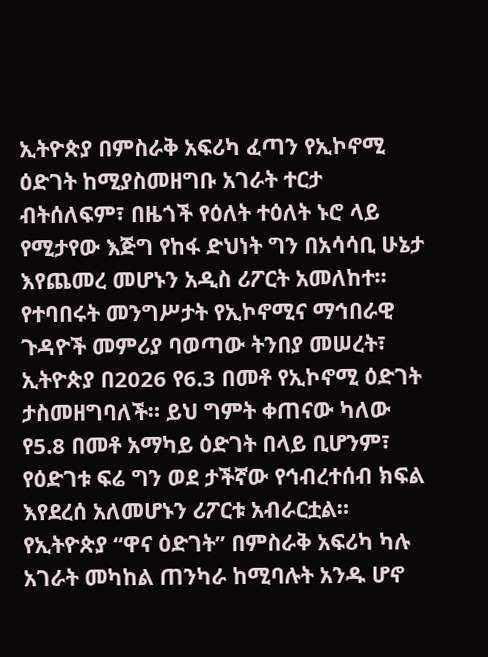ኢትዮጵያ በምስራቅ አፍሪካ ፈጣን የኢኮኖሚ ዕድገት ከሚያስመዘግቡ አገራት ተርታ ብትሰለፍም፣ በዜጎች የዕለት ተዕለት ኑሮ ላይ የሚታየው እጅግ የከፋ ድህነት ግን በአሳሳቢ ሁኔታ እየጨመረ መሆኑን አዲስ ሪፖርት አመለከተ።
የተባበሩት መንግሥታት የኢኮኖሚና ማኅበራዊ ጉዳዮች መምሪያ ባወጣው ትንበያ መሠረት፣ ኢትዮጵያ በ2026 የ6.3 በመቶ የኢኮኖሚ ዕድገት ታስመዘግባለች። ይህ ግምት ቀጠናው ካለው የ5.8 በመቶ አማካይ ዕድገት በላይ ቢሆንም፣ የዕድገቱ ፍሬ ግን ወደ ታችኛው የኅብረተሰብ ክፍል እየደረሰ አለመሆኑን ሪፖርቱ አብራርቷል።
የኢትዮጵያ “ዋና ዕድገት” በምስራቅ አፍሪካ ካሉ አገራት መካከል ጠንካራ ከሚባሉት አንዱ ሆኖ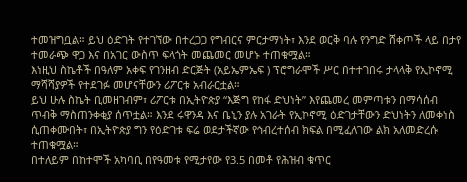ተመዝግቧል። ይህ ዕድገት የተገኘው በተረጋጋ የግብርና ምርታማነት፣ እንደ ወርቅ ባሉ የንግድ ሸቀጦች ላይ በታየ ተመራጭ ዋጋ እና በአገር ውስጥ ፍላጎት መጨመር መሆኑ ተጠቁሟል።
እነዚህ ስኬቶች በዓለም አቀፍ የገንዘብ ድርጅት (አይኤምኤፍ ) ፕሮግራሞች ሥር በተተገበሩ ታላላቅ የኢኮኖሚ ማሻሻያዎች የተደገፉ መሆናቸውን ሪፖርቱ አብራርቷል።
ይህ ሁሉ ስኬት ቢመዘገብም፣ ሪፖርቱ በኢትዮጵያ “እጅግ የከፋ ድህነት” እየጨመረ መምጣቱን በማሳሰብ ጥብቅ ማስጠንቀቂያ ሰጥቷል። እንደ ሩዋንዳ እና ቤኒን ያሉ አገራት የኢኮኖሚ ዕድገታቸውን ድህነትን ለመቀነስ ሲጠቀሙበት፣ በኢትዮጵያ ግን የዕድገቱ ፍሬ ወደታችኛው የኅብረተሰብ ክፍል በሚፈለገው ልክ አለመድረሱ ተጠቁሟል።
በተለይም በከተሞች አካባቢ በየዓመቱ የሚታየው የ3.5 በመቶ የሕዝብ ቁጥር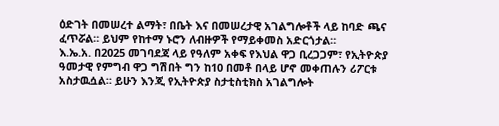ዕድገት በመሠረተ ልማት፣ በቤት እና በመሠረታዊ አገልግሎቶች ላይ ከባድ ጫና ፈጥሯል። ይህም የከተማ ኑሮን ለብዙዎች የማይቀመስ አድርጎታል።
እ.ኤ.አ. በ2025 መገባደጃ ላይ የዓለም አቀፍ የእህል ዋጋ ቢረጋጋም፣ የኢትዮጵያ ዓመታዊ የምግብ ዋጋ ግሽበት ግን ከ10 በመቶ በላይ ሆኖ መቀጠሉን ሪፖርቱ አስታዉሷል። ይሁን እንጂ የኢትዮጵያ ስታቲስቲክስ አገልግሎት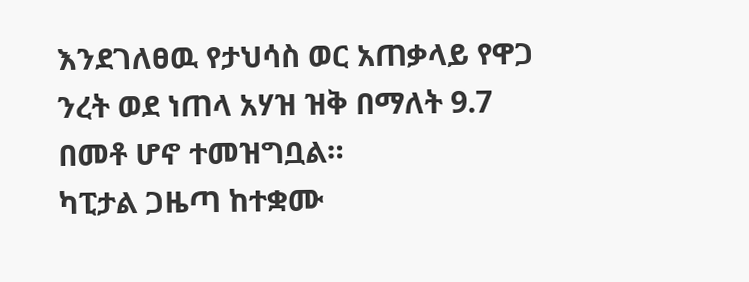እንደገለፀዉ የታህሳስ ወር አጠቃላይ የዋጋ ንረት ወደ ነጠላ አሃዝ ዝቅ በማለት 9.7 በመቶ ሆኖ ተመዝግቧል።
ካፒታል ጋዜጣ ከተቋሙ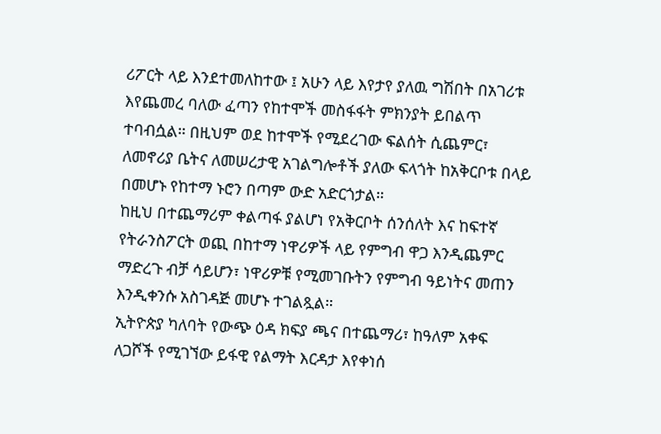ሪፖርት ላይ እንደተመለከተው ፤ አሁን ላይ እየታየ ያለዉ ግሽበት በአገሪቱ እየጨመረ ባለው ፈጣን የከተሞች መስፋፋት ምክንያት ይበልጥ ተባብሷል። በዚህም ወደ ከተሞች የሚደረገው ፍልሰት ሲጨምር፣ ለመኖሪያ ቤትና ለመሠረታዊ አገልግሎቶች ያለው ፍላጎት ከአቅርቦቱ በላይ በመሆኑ የከተማ ኑሮን በጣም ውድ አድርጎታል።
ከዚህ በተጨማሪም ቀልጣፋ ያልሆነ የአቅርቦት ሰንሰለት እና ከፍተኛ የትራንስፖርት ወጪ በከተማ ነዋሪዎች ላይ የምግብ ዋጋ እንዲጨምር ማድረጉ ብቻ ሳይሆን፣ ነዋሪዎቹ የሚመገቡትን የምግብ ዓይነትና መጠን እንዲቀንሱ አስገዳጅ መሆኑ ተገልጿል።
ኢትዮጵያ ካለባት የውጭ ዕዳ ክፍያ ጫና በተጨማሪ፣ ከዓለም አቀፍ ለጋሾች የሚገኘው ይፋዊ የልማት እርዳታ እየቀነሰ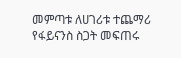መምጣቱ ለሀገሪቱ ተጨማሪ የፋይናንስ ስጋት መፍጠሩ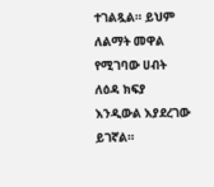ተገልጿል። ይህም ለልማት መዋል የሚገባው ሀብት ለዕዳ ክፍያ እንዲውል እያደረገው ይገኛል።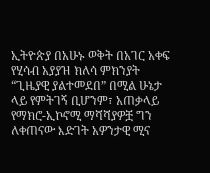ኢትዮጵያ በአሁኑ ወቅት በአገር አቀፍ የሂሳብ አያያዝ ክለሳ ምክንያት “ጊዜያዊ ያልተመደበ” በሚል ሁኔታ ላይ የምትገኝ ቢሆንም፣ አጠቃላይ የማክሮ-ኢኮኖሚ ማሻሻያዎቿ ግን ለቀጠናው እድገት አዎንታዊ ሚና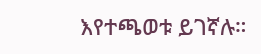እየተጫወቱ ይገኛሉ።